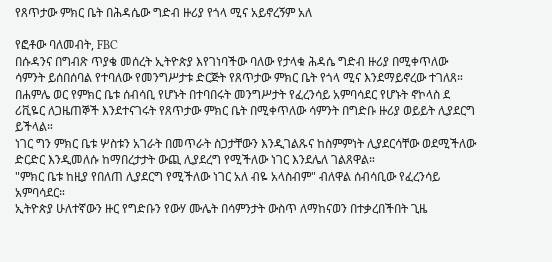የጸጥታው ምክር ቤት በሕዳሴው ግድብ ዙሪያ የጎላ ሚና አይኖረኝም አለ

የፎቶው ባለመብት, FBC
በሱዳንና በግብጽ ጥያቄ መሰረት ኢትዮጵያ እየገነባችው ባለው የታላቁ ሕዳሴ ግድብ ዙሪያ በሚቀጥለው ሳምንት ይሰበሰባል የተባለው የመንግሥታቱ ድርጅት የጸጥታው ምክር ቤት የጎላ ሚና እንደማይኖረው ተገለጸ።
በሐምሌ ወር የምክር ቤቱ ሰብሳቢ የሆኑት በተባበሩት መንግሥታት የፈረንሳይ አምባሳደር የሆኑት ኖኮላስ ደ ሪቪዬር ለጋዜጠኞች እንደተናገሩት የጸጥታው ምክር ቤት በሚቀጥለው ሳምንት በግድቡ ዙሪያ ወይይት ሊያደርግ ይችላል።
ነገር ግን ምክር ቤቱ ሦስቱን አገራት በመጥራት ስጋታቸውን እንዲገልጹና ከስምምነት ሊያደርሳቸው ወደሚችለው ድርድር እንዲመለሱ ከማበረታታት ውጪ ሊያደረግ የሚችለው ነገር እንደሌለ ገልጸዋል።
"ምክር ቤቱ ከዚያ የበለጠ ሊያደርግ የሚችለው ነገር አለ ብዬ አላስብም" ብለዋል ሰብሳቢው የፈረንሳይ አምባሳደር።
ኢትዮጵያ ሁለተኛውን ዙር የግድቡን የውሃ ሙሌት በሳምንታት ውስጥ ለማከናወን በተቃረበችበት ጊዜ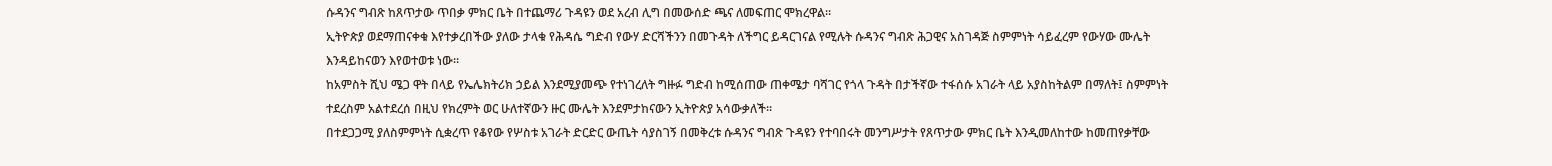ሱዳንና ግብጽ ከጸጥታው ጥበቃ ምክር ቤት በተጨማሪ ጉዳዩን ወደ አረብ ሊግ በመውሰድ ጫና ለመፍጠር ሞክረዋል።
ኢትዮጵያ ወደማጠናቀቁ እየተቃረበችው ያለው ታላቁ የሕዳሴ ግድብ የውሃ ድርሻችንን በመጉዳት ለችግር ይዳርገናል የሚሉት ሱዳንና ግብጽ ሕጋዊና አስገዳጅ ስምምነት ሳይፈረም የውሃው ሙሌት እንዳይከናወን እየወተወቱ ነው።
ከአምስት ሺህ ሜጋ ዋት በላይ የኤሌክትሪክ ኃይል እንደሚያመጭ የተነገረለት ግዙፉ ግድብ ከሚሰጠው ጠቀሜታ ባሻገር የጎላ ጉዳት በታችኛው ተፋሰሱ አገራት ላይ አያስከትልም በማለት፤ ስምምነት ተደረስም አልተደረሰ በዚህ የክረምት ወር ሁለተኛውን ዙር ሙሌት እንደምታከናውን ኢትዮጵያ አሳውቃለች።
በተደጋጋሚ ያለስምምነት ሲቋረጥ የቆየው የሦስቱ አገራት ድርድር ውጤት ሳያስገኝ በመቅረቱ ሱዳንና ግብጽ ጉዳዩን የተባበሩት መንግሥታት የጸጥታው ምክር ቤት እንዲመለከተው ከመጠየቃቸው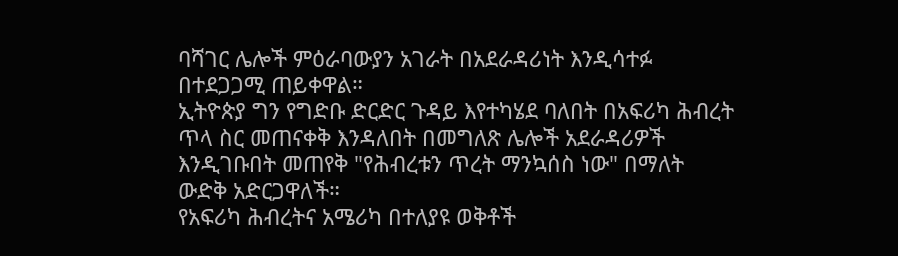ባሻገር ሌሎች ምዕራባውያን አገራት በአደራዳሪነት እንዲሳተፉ በተደጋጋሚ ጠይቀዋል።
ኢትዮጵያ ግን የግድቡ ድርድር ጉዳይ እየተካሄደ ባለበት በአፍሪካ ሕብረት ጥላ ስር መጠናቀቅ እንዳለበት በመግለጽ ሌሎች አደራዳሪዎች እንዲገቡበት መጠየቅ "የሕብረቱን ጥረት ማንኳሰስ ነው" በማለት ውድቅ አድርጋዋለች።
የአፍሪካ ሕብረትና አሜሪካ በተለያዩ ወቅቶች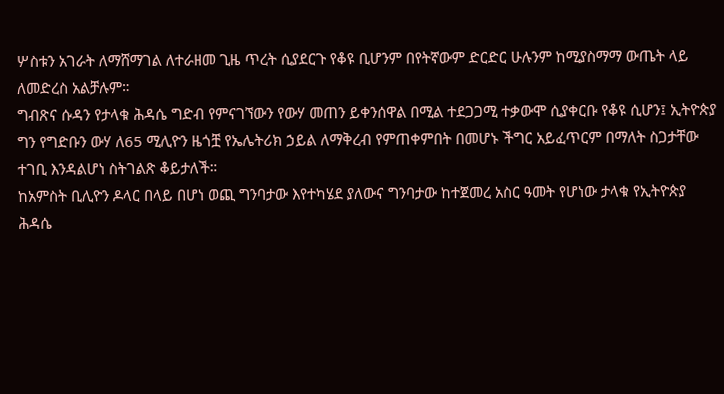ሦስቱን አገራት ለማሸማገል ለተራዘመ ጊዜ ጥረት ሲያደርጉ የቆዩ ቢሆንም በየትኛውም ድርድር ሁሉንም ከሚያስማማ ውጤት ላይ ለመድረስ አልቻሉም።
ግብጽና ሱዳን የታላቁ ሕዳሴ ግድብ የምናገኘውን የውሃ መጠን ይቀንሰዋል በሚል ተደጋጋሚ ተቃውሞ ሲያቀርቡ የቆዩ ሲሆን፤ ኢትዮጵያ ግን የግድቡን ውሃ ለ65 ሚሊዮን ዜጎቿ የኤሌትሪክ ኃይል ለማቅረብ የምጠቀምበት በመሆኑ ችግር አይፈጥርም በማለት ስጋታቸው ተገቢ እንዳልሆነ ስትገልጽ ቆይታለች።
ከአምስት ቢሊዮን ዶላር በላይ በሆነ ወጪ ግንባታው እየተካሄደ ያለውና ግንባታው ከተጀመረ አስር ዓመት የሆነው ታላቁ የኢትዮጵያ ሕዳሴ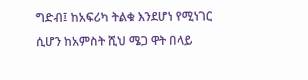ግድብ፤ ከአፍሪካ ትልቁ እንደሆነ የሚነገር ሲሆን ከአምስት ሺህ ሜጋ ዋት በላይ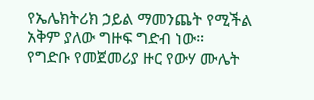የኤሌክትሪክ ኃይል ማመንጨት የሚችል አቅም ያለው ግዙፍ ግድብ ነው።
የግድቡ የመጀመሪያ ዙር የውሃ ሙሌት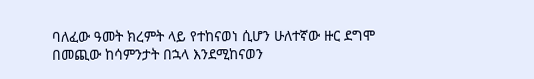ባለፈው ዓመት ክረምት ላይ የተከናወነ ሲሆን ሁለተኛው ዙር ደግሞ በመጪው ከሳምንታት በኋላ እንደሚከናወን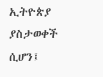ኢትዮጵያ ያስታወቀች ሲሆን፤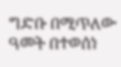ግድቡ በሚጥለው ዓመት በተወሰነ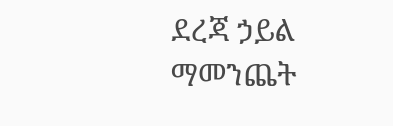ደረጃ ኃይል ማመንጨት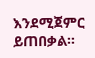እንደሚጀምር ይጠበቃል።